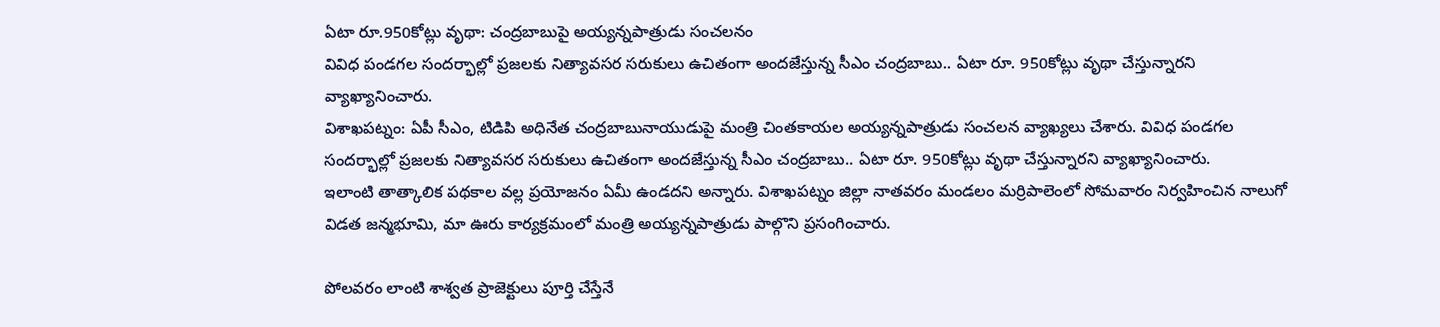ఏటా రూ.950కోట్లు వృథా: చంద్రబాబుపై అయ్యన్నపాత్రుడు సంచలనం
వివిధ పండగల సందర్భాల్లో ప్రజలకు నిత్యావసర సరుకులు ఉచితంగా అందజేస్తున్న సీఎం చంద్రబాబు.. ఏటా రూ. 950కోట్లు వృథా చేస్తున్నారని వ్యాఖ్యానించారు.
విశాఖపట్నం: ఏపీ సీఎం, టిడిపి అధినేత చంద్రబాబునాయుడుపై మంత్రి చింతకాయల అయ్యన్నపాత్రుడు సంచలన వ్యాఖ్యలు చేశారు. వివిధ పండగల సందర్భాల్లో ప్రజలకు నిత్యావసర సరుకులు ఉచితంగా అందజేస్తున్న సీఎం చంద్రబాబు.. ఏటా రూ. 950కోట్లు వృథా చేస్తున్నారని వ్యాఖ్యానించారు.
ఇలాంటి తాత్కాలిక పథకాల వల్ల ప్రయోజనం ఏమీ ఉండదని అన్నారు. విశాఖపట్నం జిల్లా నాతవరం మండలం మర్రిపాలెంలో సోమవారం నిర్వహించిన నాలుగో విడత జన్మభూమి, మా ఊరు కార్యక్రమంలో మంత్రి అయ్యన్నపాత్రుడు పాల్గొని ప్రసంగించారు.

పోలవరం లాంటి శాశ్వత ప్రాజెక్టులు పూర్తి చేస్తేనే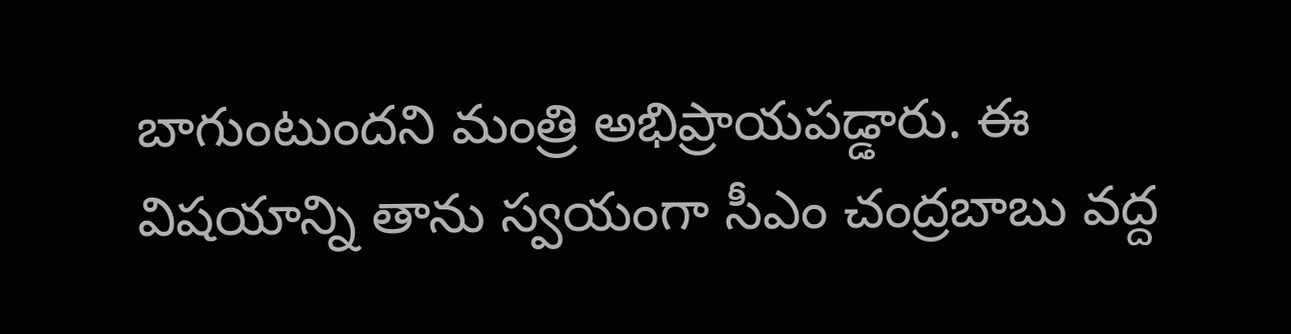బాగుంటుందని మంత్రి అభిప్రాయపడ్డారు. ఈ విషయాన్ని తాను స్వయంగా సీఎం చంద్రబాబు వద్ద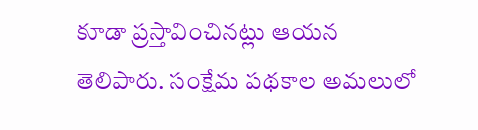కూడా ప్రస్తావించినట్లు ఆయన తెలిపారు. సంక్షేమ పథకాల అమలులో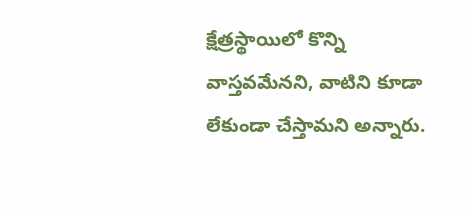క్షేత్రస్థాయిలో కొన్ని వాస్తవమేనని, వాటిని కూడా లేకుండా చేస్తామని అన్నారు.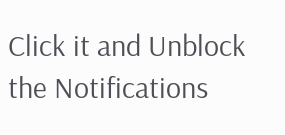Click it and Unblock the Notifications